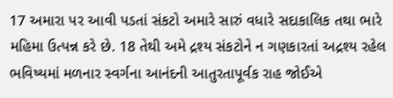17 અમારા પર આવી પડતાં સંકટો અમારે સારું વધારે સદાકાલિક તથા ભારે મહિમા ઉત્પન્ન કરે છે. 18 તેથી અમે દ્રશ્ય સંકટોને ન ગણકારતાં અદ્રશ્ય રહેલ ભવિષ્યમાં મળનાર સ્વર્ગના આનંદની આતુરતાપૂર્વક રાહ જોઈએ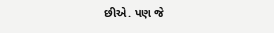છીએ. પણ જે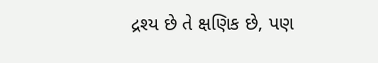દ્રશ્ય છે તે ક્ષણિક છે, પણ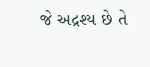જે અદ્રશ્ય છે તે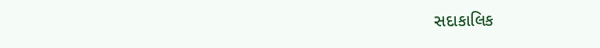સદાકાલિક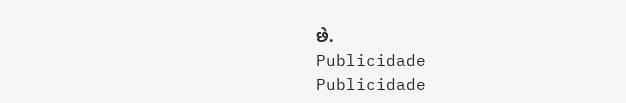છે.
Publicidade
Publicidade